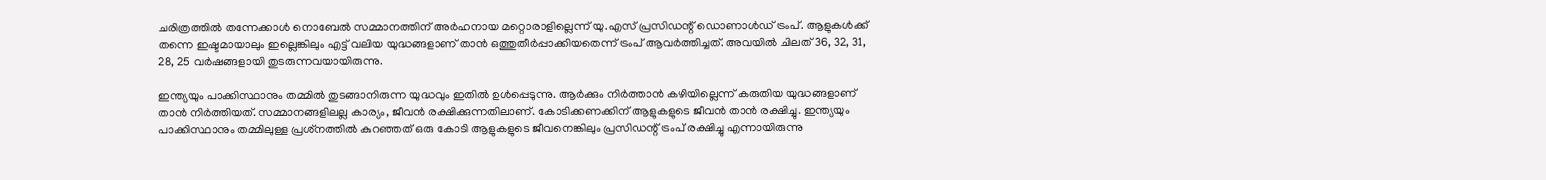ചരിത്രത്തില്‍ തന്നേക്കാള്‍ നൊബേല്‍ സമ്മാനത്തിന് അര്‍ഹനായ മറ്റൊരാളില്ലെന്ന് യു.എസ് പ്രസിഡന്റ് ഡൊണാള്‍ഡ് ട്രംപ്. ആളുകള്‍ക്ക് തന്നെ ഇഷ്ടമായാലും ഇല്ലെങ്കിലും എട്ട് വലിയ യുദ്ധങ്ങളാണ് താന്‍ ഒത്തുതീര്‍പ്പാക്കിയതെന്ന് ട്രംപ് ആവര്‍ത്തിച്ചത്. അവയില്‍ ചിലത് 36, 32, 31, 28, 25 വര്‍ഷങ്ങളായി തുടരുന്നവയായിരുന്നു.

ഇന്ത്യയും പാക്കിസ്ഥാനും തമ്മില്‍ തുടങ്ങാനിരുന്ന യുദ്ധവും ഇതില്‍ ഉള്‍പ്പെടുന്നു. ആര്‍ക്കും നിര്‍ത്താന്‍ കഴിയില്ലെന്ന് കരുതിയ യുദ്ധങ്ങളാണ് താന്‍ നിര്‍ത്തിയത്. സമ്മാനങ്ങളിലല്ല കാര്യം, ജീവന്‍ രക്ഷിക്കുന്നതിലാണ്. കോടിക്കണക്കിന് ആളുകളുടെ ജീവന്‍ താന്‍ രക്ഷിച്ചു. ഇന്ത്യയും പാക്കിസ്ഥാനും തമ്മിലുള്ള പ്രശ്‌നത്തില്‍ കുറഞ്ഞത് ഒരു കോടി ആളുകളുടെ ജീവനെങ്കിലും പ്രസിഡന്റ് ട്രംപ് രക്ഷിച്ചു എന്നായിരുന്നു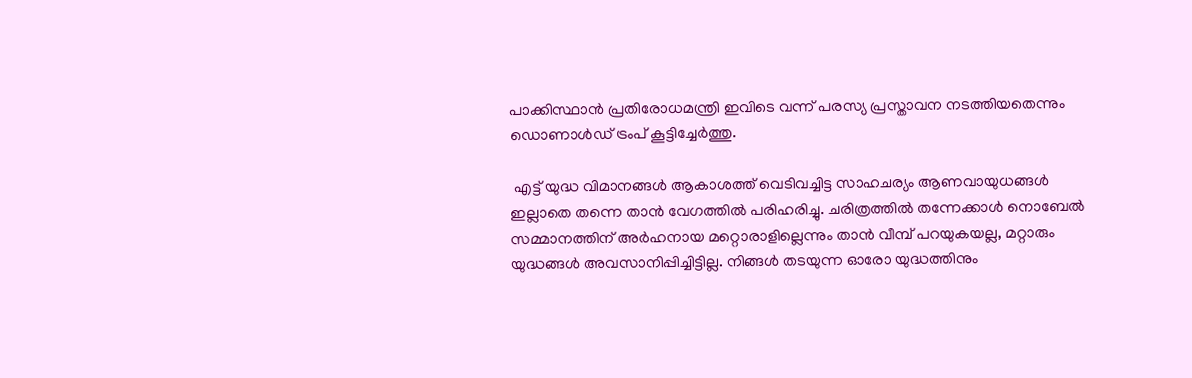പാക്കിസ്ഥാന്‍ പ്രതിരോധമന്ത്രി ഇവിടെ വന്ന് പരസ്യ പ്രസ്താവന നടത്തിയതെന്നും ഡൊണാള്‍ഡ് ട്രംപ് കൂട്ടിച്ചേര്‍ത്തു.

 എട്ട് യുദ്ധ വിമാനങ്ങള്‍ ആകാശത്ത് വെടിവച്ചിട്ട സാഹചര്യം ആണവായുധങ്ങള്‍ ഇല്ലാതെ തന്നെ താന്‍ വേഗത്തില്‍ പരിഹരിച്ചു. ചരിത്രത്തില്‍ തന്നേക്കാള്‍ നൊബേല്‍ സമ്മാനത്തിന് അര്‍ഹനായ മറ്റൊരാളില്ലെന്നും താന്‍ വീമ്പ് പറയുകയല്ല, മറ്റാരും യുദ്ധങ്ങള്‍ അവസാനിപ്പിച്ചിട്ടില്ല. നിങ്ങള്‍ തടയുന്ന ഓരോ യുദ്ധത്തിനും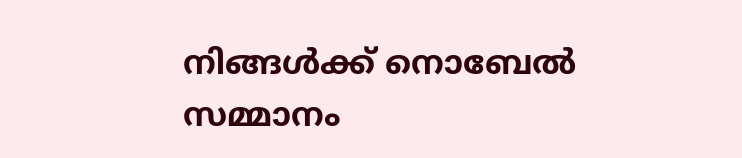നിങ്ങള്‍ക്ക് നൊബേല്‍ സമ്മാനം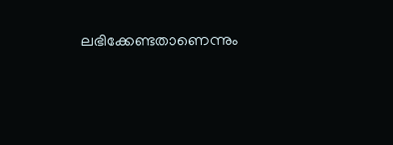ലഭിക്കേണ്ടതാണെന്നും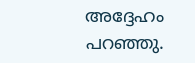അദ്ദേഹം പറഞ്ഞു.